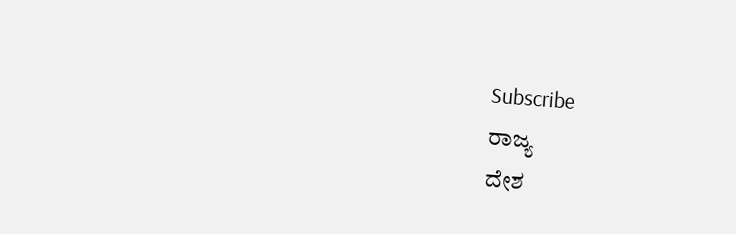Subscribe
ರಾಜ್ಯ
ದೇಶ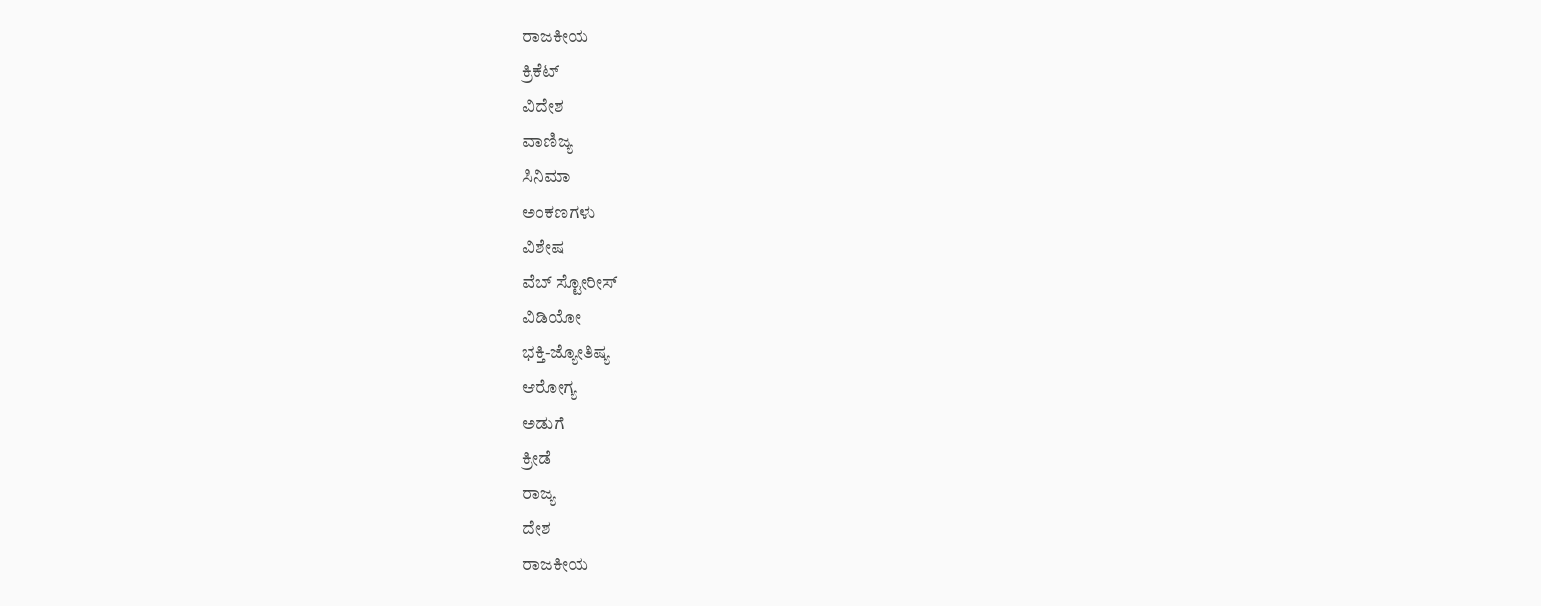ರಾಜಕೀಯ
ಕ್ರಿಕೆಟ್
ವಿದೇಶ
ವಾಣಿಜ್ಯ
ಸಿನಿಮಾ
ಅಂಕಣಗಳು
ವಿಶೇಷ
ವೆಬ್ ಸ್ಟೋರೀಸ್
ವಿಡಿಯೋ
ಭಕ್ತಿ-ಜ್ಯೋತಿಷ್ಯ
ಆರೋಗ್ಯ
ಅಡುಗೆ
ಕ್ರೀಡೆ
ರಾಜ್ಯ
ದೇಶ
ರಾಜಕೀಯ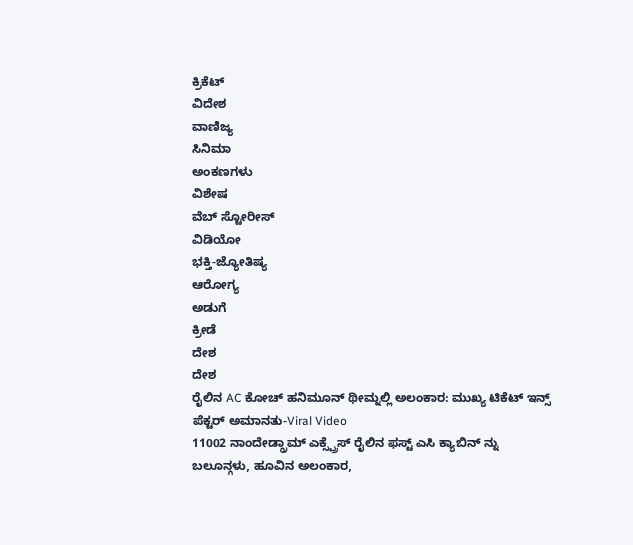ಕ್ರಿಕೆಟ್
ವಿದೇಶ
ವಾಣಿಜ್ಯ
ಸಿನಿಮಾ
ಅಂಕಣಗಳು
ವಿಶೇಷ
ವೆಬ್ ಸ್ಟೋರೀಸ್
ವಿಡಿಯೋ
ಭಕ್ತಿ-ಜ್ಯೋತಿಷ್ಯ
ಆರೋಗ್ಯ
ಅಡುಗೆ
ಕ್ರೀಡೆ
ದೇಶ
ದೇಶ
ರೈಲಿನ AC ಕೋಚ್ ಹನಿಮೂನ್ ಥೀಮ್ನಲ್ಲಿ ಅಲಂಕಾರ: ಮುಖ್ಯ ಟಿಕೆಟ್ ಇನ್ಸ್ ಪೆಕ್ಟರ್ ಅಮಾನತು-Viral Video
11002 ನಾಂದೇಡ್ಗ್ರಾಮ್ ಎಕ್ಸ್ಪ್ರೆಸ್ ರೈಲಿನ ಫಸ್ಟ್ ಎಸಿ ಕ್ಯಾಬಿನ್ ನ್ನು ಬಲೂನ್ಗಳು, ಹೂವಿನ ಅಲಂಕಾರ,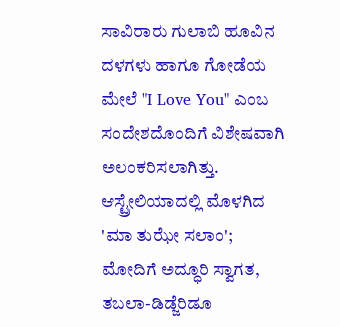ಸಾವಿರಾರು ಗುಲಾಬಿ ಹೂವಿನ ದಳಗಳು ಹಾಗೂ ಗೋಡೆಯ ಮೇಲೆ "I Love You" ಎಂಬ ಸಂದೇಶದೊಂದಿಗೆ ವಿಶೇಷವಾಗಿ ಅಲಂಕರಿಸಲಾಗಿತ್ತು.
ಆಸ್ಟ್ರೇಲಿಯಾದಲ್ಲಿ ಮೊಳಗಿದ 'ಮಾ ತುಝೇ ಸಲಾಂ'; ಮೋದಿಗೆ ಅದ್ಧೂರಿ ಸ್ವಾಗತ, ತಬಲಾ-ಡಿಡ್ಜೆರಿಡೂ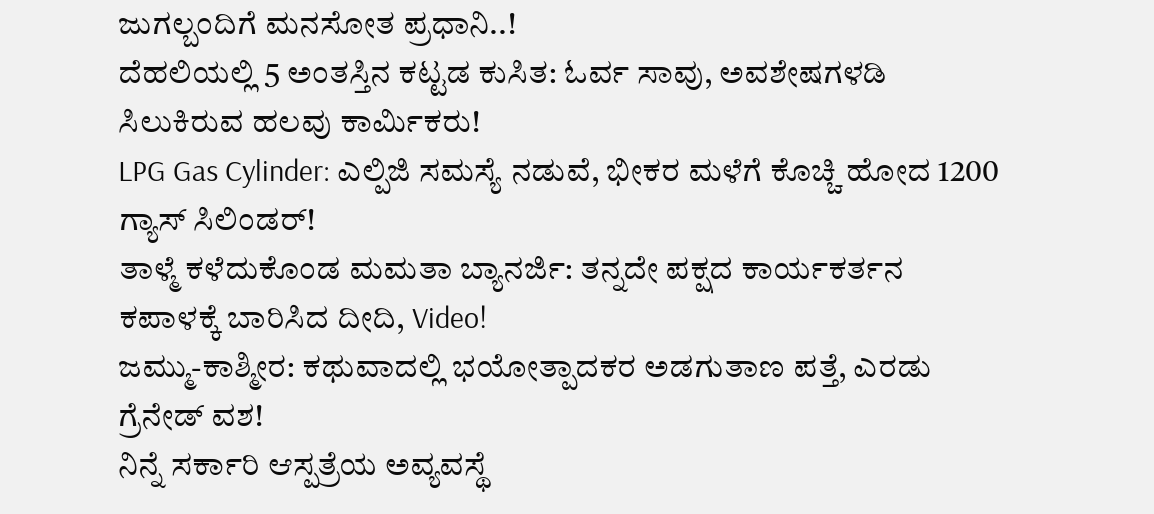ಜುಗಲ್ಬಂದಿಗೆ ಮನಸೋತ ಪ್ರಧಾನಿ..!
ದೆಹಲಿಯಲ್ಲಿ 5 ಅಂತಸ್ತಿನ ಕಟ್ಟಡ ಕುಸಿತ: ಓರ್ವ ಸಾವು, ಅವಶೇಷಗಳಡಿ ಸಿಲುಕಿರುವ ಹಲವು ಕಾರ್ಮಿಕರು!
LPG Gas Cylinder: ಎಲ್ಪಿಜಿ ಸಮಸ್ಯೆ ನಡುವೆ, ಭೀಕರ ಮಳೆಗೆ ಕೊಚ್ಚಿ ಹೋದ 1200 ಗ್ಯಾಸ್ ಸಿಲಿಂಡರ್!
ತಾಳ್ಮೆ ಕಳೆದುಕೊಂಡ ಮಮತಾ ಬ್ಯಾನರ್ಜಿ: ತನ್ನದೇ ಪಕ್ಷದ ಕಾರ್ಯಕರ್ತನ ಕಪಾಳಕ್ಕೆ ಬಾರಿಸಿದ ದೀದಿ, Video!
ಜಮ್ಮು-ಕಾಶ್ಮೀರ: ಕಥುವಾದಲ್ಲಿ ಭಯೋತ್ಪಾದಕರ ಅಡಗುತಾಣ ಪತ್ತೆ, ಎರಡು ಗ್ರೆನೇಡ್ ವಶ!
ನಿನ್ನೆ ಸರ್ಕಾರಿ ಆಸ್ಪತ್ರೆಯ ಅವ್ಯವಸ್ಥೆ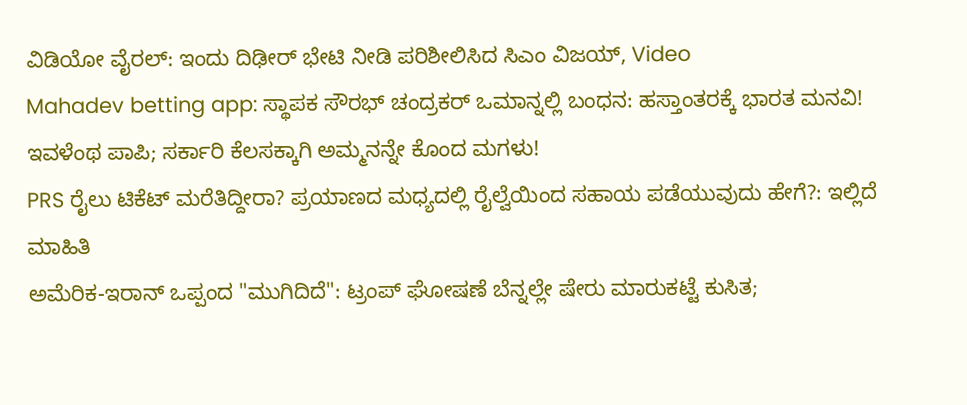ವಿಡಿಯೋ ವೈರಲ್: ಇಂದು ದಿಢೀರ್ ಭೇಟಿ ನೀಡಿ ಪರಿಶೀಲಿಸಿದ ಸಿಎಂ ವಿಜಯ್, Video
Mahadev betting app: ಸ್ಥಾಪಕ ಸೌರಭ್ ಚಂದ್ರಕರ್ ಒಮಾನ್ನಲ್ಲಿ ಬಂಧನ: ಹಸ್ತಾಂತರಕ್ಕೆ ಭಾರತ ಮನವಿ!
ಇವಳೆಂಥ ಪಾಪಿ; ಸರ್ಕಾರಿ ಕೆಲಸಕ್ಕಾಗಿ ಅಮ್ಮನನ್ನೇ ಕೊಂದ ಮಗಳು!
PRS ರೈಲು ಟಿಕೆಟ್ ಮರೆತಿದ್ದೀರಾ? ಪ್ರಯಾಣದ ಮಧ್ಯದಲ್ಲಿ ರೈಲ್ವೆಯಿಂದ ಸಹಾಯ ಪಡೆಯುವುದು ಹೇಗೆ?: ಇಲ್ಲಿದೆ ಮಾಹಿತಿ
ಅಮೆರಿಕ-ಇರಾನ್ ಒಪ್ಪಂದ "ಮುಗಿದಿದೆ": ಟ್ರಂಪ್ ಘೋಷಣೆ ಬೆನ್ನಲ್ಲೇ ಷೇರು ಮಾರುಕಟ್ಟೆ ಕುಸಿತ;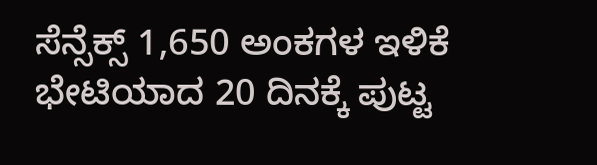ಸೆನ್ಸೆಕ್ಸ್ 1,650 ಅಂಕಗಳ ಇಳಿಕೆ
ಭೇಟಿಯಾದ 20 ದಿನಕ್ಕೆ ಪುಟ್ಟ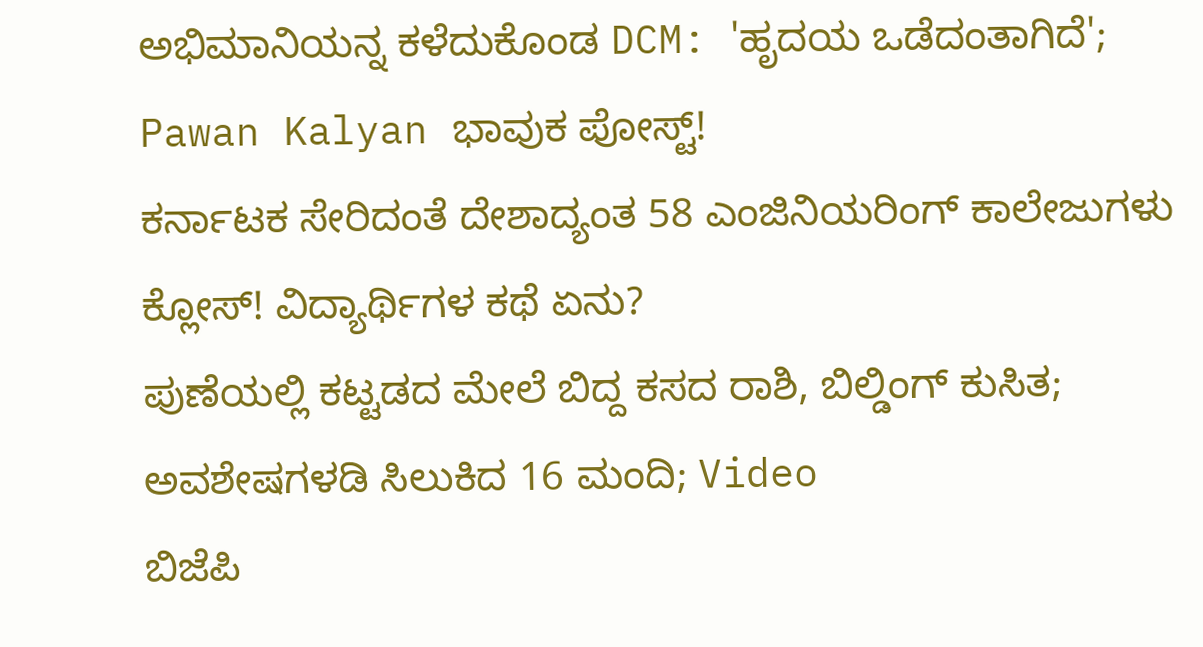ಅಭಿಮಾನಿಯನ್ನ ಕಳೆದುಕೊಂಡ DCM: 'ಹೃದಯ ಒಡೆದಂತಾಗಿದೆ'; Pawan Kalyan ಭಾವುಕ ಪೋಸ್ಟ್!
ಕರ್ನಾಟಕ ಸೇರಿದಂತೆ ದೇಶಾದ್ಯಂತ 58 ಎಂಜಿನಿಯರಿಂಗ್ ಕಾಲೇಜುಗಳು ಕ್ಲೋಸ್! ವಿದ್ಯಾರ್ಥಿಗಳ ಕಥೆ ಏನು?
ಪುಣೆಯಲ್ಲಿ ಕಟ್ಟಡದ ಮೇಲೆ ಬಿದ್ದ ಕಸದ ರಾಶಿ, ಬಿಲ್ಡಿಂಗ್ ಕುಸಿತ; ಅವಶೇಷಗಳಡಿ ಸಿಲುಕಿದ 16 ಮಂದಿ; Video
ಬಿಜೆಪಿ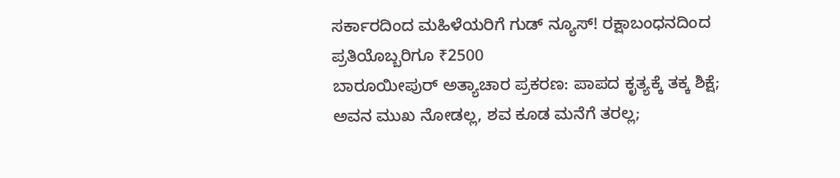ಸರ್ಕಾರದಿಂದ ಮಹಿಳೆಯರಿಗೆ ಗುಡ್ ನ್ಯೂಸ್! ರಕ್ಷಾಬಂಧನದಿಂದ ಪ್ರತಿಯೊಬ್ಬರಿಗೂ ₹2500
ಬಾರೂಯೀಪುರ್ ಅತ್ಯಾಚಾರ ಪ್ರಕರಣ: ಪಾಪದ ಕೃತ್ಯಕ್ಕೆ ತಕ್ಕ ಶಿಕ್ಷೆ; ಅವನ ಮುಖ ನೋಡಲ್ಲ, ಶವ ಕೂಡ ಮನೆಗೆ ತರಲ್ಲ;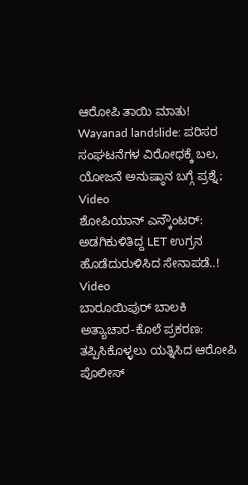ಆರೋಪಿ ತಾಯಿ ಮಾತು!
Wayanad landslide: ಪರಿಸರ ಸಂಘಟನೆಗಳ ವಿರೋಧಕ್ಕೆ ಬಲ, ಯೋಜನೆ ಅನುಷ್ಠಾನ ಬಗ್ಗೆ ಪ್ರಶ್ನೆ; Video
ಶೋಪಿಯಾನ್ ಎನ್ಕೌಂಟರ್: ಅಡಗಿಕುಳಿತಿದ್ದ LET ಉಗ್ರನ ಹೊಡೆದುರುಳಿಸಿದ ಸೇನಾಪಡೆ..! Video
ಬಾರೂಯಿಪುರ್ ಬಾಲಕಿ ಅತ್ಯಾಚಾರ-ಕೊಲೆ ಪ್ರಕರಣ: ತಪ್ಪಿಸಿಕೊಳ್ಳಲು ಯತ್ನಿಸಿದ ಆರೋಪಿ ಪೊಲೀಸ್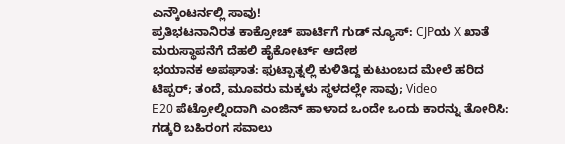ಎನ್ಕೌಂಟರ್ನಲ್ಲಿ ಸಾವು!
ಪ್ರತಿಭಟನಾನಿರತ ಕಾಕ್ರೋಚ್ ಪಾರ್ಟಿಗೆ ಗುಡ್ ನ್ಯೂಸ್: CJPಯ X ಖಾತೆ ಮರುಸ್ಥಾಪನೆಗೆ ದೆಹಲಿ ಹೈಕೋರ್ಟ್ ಆದೇಶ
ಭಯಾನಕ ಅಪಘಾತ: ಫುಟ್ಪಾತ್ನಲ್ಲಿ ಕುಳಿತಿದ್ದ ಕುಟುಂಬದ ಮೇಲೆ ಹರಿದ ಟಿಪ್ಪರ್; ತಂದೆ, ಮೂವರು ಮಕ್ಕಳು ಸ್ಥಳದಲ್ಲೇ ಸಾವು; Video
E20 ಪೆಟ್ರೋಲ್ನಿಂದಾಗಿ ಎಂಜಿನ್ ಹಾಳಾದ ಒಂದೇ ಒಂದು ಕಾರನ್ನು ತೋರಿಸಿ: ಗಡ್ಕರಿ ಬಹಿರಂಗ ಸವಾಲು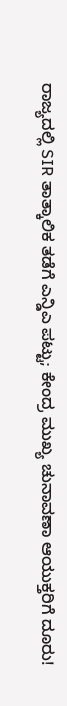ರಾಜ್ಯದಲ್ಲಿ SIR ತಾತ್ಕಾಲಿಕ ತಡೆಗೆ ಎನ್ಡಿಎ ಪಟ್ಟು; ಕೇಂದ್ರ ಮುಖ್ಯ ಚುನಾವಣಾ ಆಯುಕ್ತರಿಗೆ ದೂರು!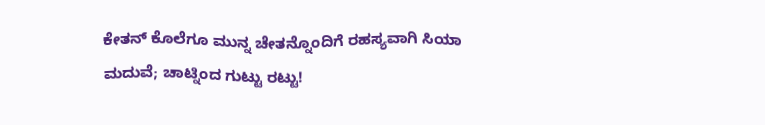ಕೇತನ್ ಕೊಲೆಗೂ ಮುನ್ನ ಚೇತನ್ನೊಂದಿಗೆ ರಹಸ್ಯವಾಗಿ ಸಿಯಾ ಮದುವೆ; ಚಾಟ್ನಿಂದ ಗುಟ್ಟು ರಟ್ಟು!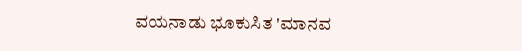ವಯನಾಡು ಭೂಕುಸಿತ 'ಮಾನವ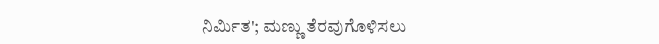ನಿರ್ಮಿತ'; ಮಣ್ಣು ತೆರವುಗೊಳಿಸಲು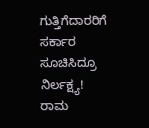ಗುತ್ತಿಗೆದಾರರಿಗೆ ಸರ್ಕಾರ ಸೂಚಿಸಿದ್ರೂ ನಿರ್ಲಕ್ಷ್ಯ!
ರಾಮ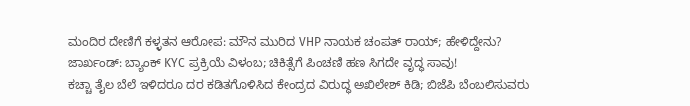ಮಂದಿರ ದೇಣಿಗೆ ಕಳ್ಳತನ ಆರೋಪ: ಮೌನ ಮುರಿದ VHP ನಾಯಕ ಚಂಪತ್ ರಾಯ್; ಹೇಳಿದ್ದೇನು?
ಜಾರ್ಖಂಡ್: ಬ್ಯಾಂಕ್ KYC ಪ್ರಕ್ರಿಯೆ ವಿಳಂಬ; ಚಿಕಿತ್ಸೆಗೆ ಪಿಂಚಣಿ ಹಣ ಸಿಗದೇ ವೃದ್ಧ ಸಾವು!
ಕಚ್ಚಾ ತೈಲ ಬೆಲೆ ಇಳಿದರೂ ದರ ಕಡಿತಗೊಳಿಸಿದ ಕೇಂದ್ರದ ವಿರುದ್ಧ ಅಖಿಲೇಶ್ ಕಿಡಿ; ಬಿಜೆಪಿ ಬೆಂಬಲಿಸುವರು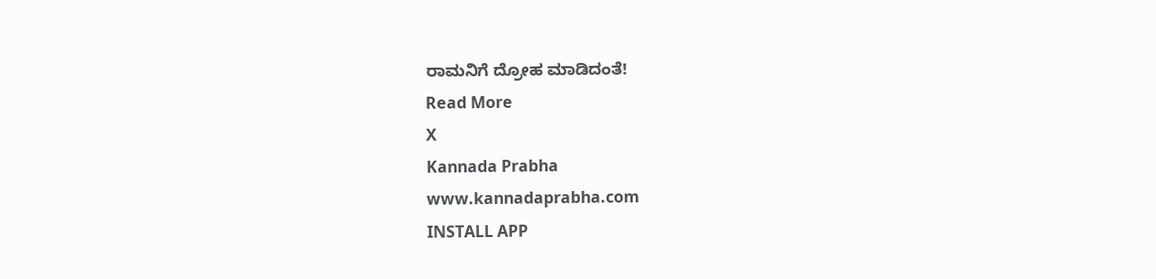ರಾಮನಿಗೆ ದ್ರೋಹ ಮಾಡಿದಂತೆ!
Read More
X
Kannada Prabha
www.kannadaprabha.com
INSTALL APP